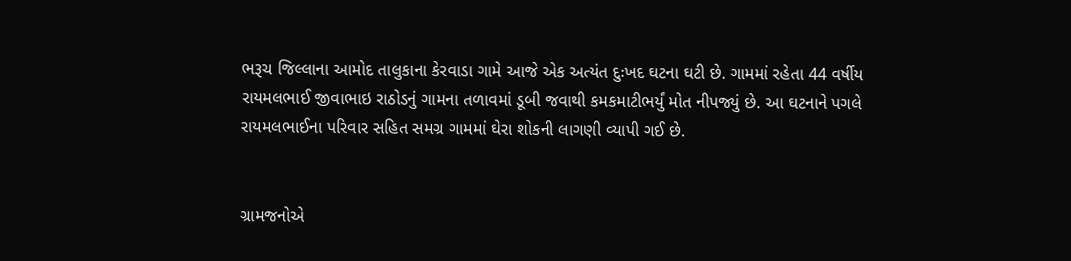ભરૂચ જિલ્લાના આમોદ તાલુકાના કેરવાડા ગામે આજે એક અત્યંત દુઃખદ ઘટના ઘટી છે. ગામમાં રહેતા 44 વર્ષીય રાયમલભાઈ જીવાભાઇ રાઠોડનું ગામના તળાવમાં ડૂબી જવાથી કમકમાટીભર્યું મોત નીપજ્યું છે. આ ઘટનાને પગલે રાયમલભાઈના પરિવાર સહિત સમગ્ર ગામમાં ઘેરા શોકની લાગણી વ્યાપી ગઈ છે.


ગ્રામજનોએ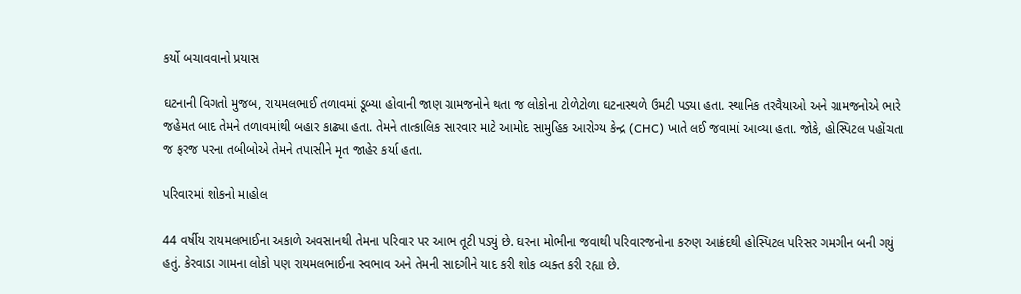કર્યો બચાવવાનો પ્રયાસ

ઘટનાની વિગતો મુજબ, રાયમલભાઈ તળાવમાં ડૂબ્યા હોવાની જાણ ગ્રામજનોને થતા જ લોકોના ટોળેટોળા ઘટનાસ્થળે ઉમટી પડ્યા હતા. સ્થાનિક તરવૈયાઓ અને ગ્રામજનોએ ભારે જહેમત બાદ તેમને તળાવમાંથી બહાર કાઢ્યા હતા. તેમને તાત્કાલિક સારવાર માટે આમોદ સામુહિક આરોગ્ય કેન્દ્ર (CHC) ખાતે લઈ જવામાં આવ્યા હતા. જોકે, હોસ્પિટલ પહોંચતા જ ફરજ પરના તબીબોએ તેમને તપાસીને મૃત જાહેર કર્યા હતા.

પરિવારમાં શોકનો માહોલ

44 વર્ષીય રાયમલભાઈના અકાળે અવસાનથી તેમના પરિવાર પર આભ તૂટી પડ્યું છે. ઘરના મોભીના જવાથી પરિવારજનોના કરુણ આક્રંદથી હોસ્પિટલ પરિસર ગમગીન બની ગયું હતું. કેરવાડા ગામના લોકો પણ રાયમલભાઈના સ્વભાવ અને તેમની સાદગીને યાદ કરી શોક વ્યક્ત કરી રહ્યા છે.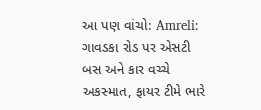આ પણ વાંચો: Amreli: ગાવડકા રોડ પર એસટી બસ અને કાર વચ્ચે અકસ્માત, ફાયર ટીમે ભારે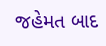જહેમત બાદ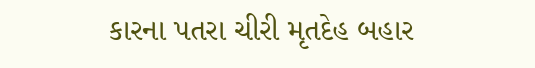કારના પતરા ચીરી મૃતદેહ બહાર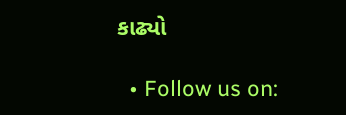કાઢ્યો

  • Follow us on: